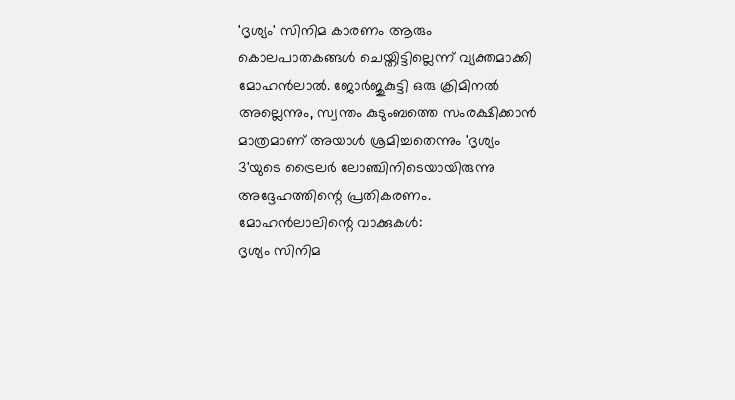'ദൃശ്യം' സിനിമ കാരണം ആരും കൊലപാതകങ്ങൾ ചെയ്തിട്ടില്ലെന്ന് വ്യക്തമാക്കി മോഹൻലാൽ. ജോർജുകുട്ടി ഒരു ക്രിമിനൽ അല്ലെന്നും, സ്വന്തം കുടുംബത്തെ സംരക്ഷിക്കാൻ മാത്രമാണ് അയാൾ ശ്രമിച്ചതെന്നും 'ദൃശ്യം 3'യുടെ ട്രൈലർ ലോഞ്ചിനിടെയായിരുന്നു അദ്ദേഹത്തിന്റെ പ്രതികരണം.
മോഹൻലാലിന്റെ വാക്കുകൾ:
ദൃശ്യം സിനിമ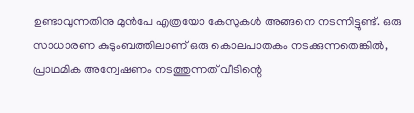ഉണ്ടാവുന്നതിനു മുൻപേ എത്രയോ കേസുകൾ അങ്ങനെ നടന്നിട്ടുണ്ട്. ഒരു സാധാരണ കുടുംബത്തിലാണ് ഒരു കൊലപാതകം നടക്കുന്നതെങ്കിൽ, പ്രാഥമിക അന്വേഷണം നടത്തുന്നത് വീടിന്റെ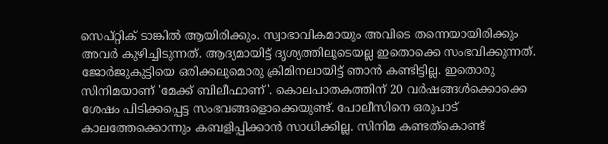സെപ്റ്റിക് ടാങ്കിൽ ആയിരിക്കും. സ്വാഭാവികമായും അവിടെ തന്നെയായിരിക്കും അവർ കുഴിച്ചിടുന്നത്. ആദ്യമായിട്ട് ദൃശ്യത്തിലൂടെയല്ല ഇതൊക്കെ സംഭവിക്കുന്നത്.
ജോർജുകുട്ടിയെ ഒരിക്കലുമൊരു ക്രിമിനലായിട്ട് ഞാൻ കണ്ടിട്ടില്ല. ഇതൊരു സിനിമയാണ് 'മേക്ക് ബിലീഫാണ്'. കൊലപാതകത്തിന് 20 വർഷങ്ങൾക്കൊക്കെ ശേഷം പിടിക്കപ്പെട്ട സംഭവങ്ങളൊക്കെയുണ്ട്. പോലീസിനെ ഒരുപാട് കാലത്തേക്കൊന്നും കബളിപ്പിക്കാൻ സാധിക്കില്ല. സിനിമ കണ്ടത്കൊണ്ട്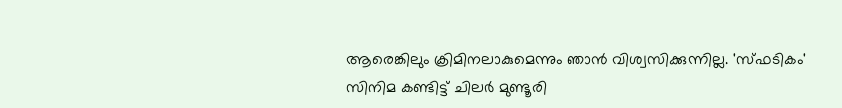ആരെങ്കിലും ക്രിമിനലാകുമെന്നും ഞാൻ വിശ്വസിക്കുന്നില്ല. 'സ്ഫടികം' സിനിമ കണ്ടിട്ട് ചിലർ മുണ്ടൂരി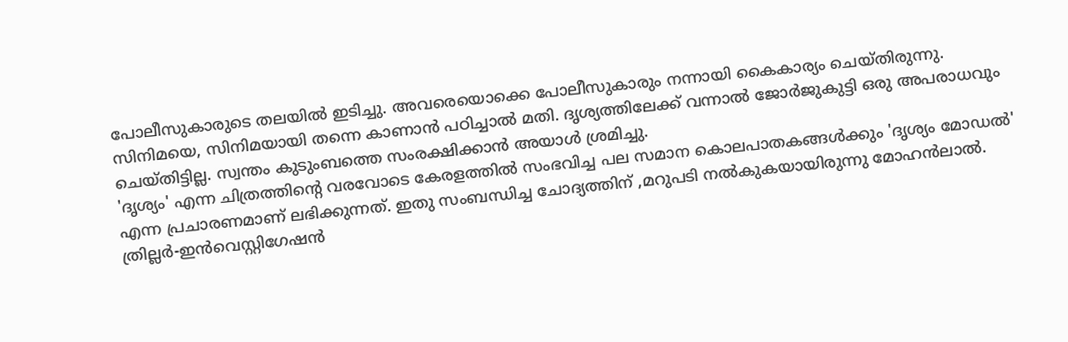പോലീസുകാരുടെ തലയിൽ ഇടിച്ചു. അവരെയൊക്കെ പോലീസുകാരും നന്നായി കൈകാര്യം ചെയ്തിരുന്നു. സിനിമയെ, സിനിമയായി തന്നെ കാണാൻ പഠിച്ചാൽ മതി. ദൃശ്യത്തിലേക്ക് വന്നാൽ ജോർജുകുട്ടി ഒരു അപരാധവും ചെയ്തിട്ടില്ല. സ്വന്തം കുടുംബത്തെ സംരക്ഷിക്കാൻ അയാൾ ശ്രമിച്ചു.
'ദൃശ്യം' എന്ന ചിത്രത്തിന്റെ വരവോടെ കേരളത്തിൽ സംഭവിച്ച പല സമാന കൊലപാതകങ്ങൾക്കും 'ദൃശ്യം മോഡൽ' എന്ന പ്രചാരണമാണ് ലഭിക്കുന്നത്. ഇതു സംബന്ധിച്ച ചോദ്യത്തിന് ,മറുപടി നൽകുകയായിരുന്നു മോഹൻലാൽ. ത്രില്ലർ-ഇൻവെസ്റ്റിഗേഷൻ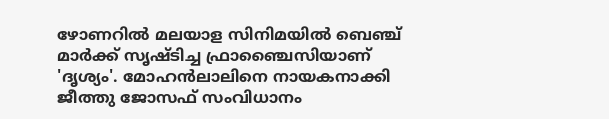ഴോണറിൽ മലയാള സിനിമയിൽ ബെഞ്ച് മാർക്ക് സൃഷ്ടിച്ച ഫ്രാഞ്ചൈസിയാണ് 'ദൃശ്യം'. മോഹൻലാലിനെ നായകനാക്കി ജീത്തു ജോസഫ് സംവിധാനം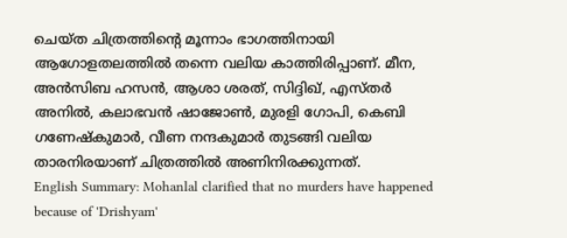ചെയ്ത ചിത്രത്തിന്റെ മൂന്നാം ഭാഗത്തിനായി ആഗോളതലത്തിൽ തന്നെ വലിയ കാത്തിരിപ്പാണ്. മീന, അൻസിബ ഹസൻ, ആശാ ശരത്, സിദ്ദിഖ്, എസ്തർ അനിൽ, കലാഭവൻ ഷാജോൺ, മുരളി ഗോപി, കെബി ഗണേഷ്കുമാർ, വീണ നന്ദകുമാർ തുടങ്ങി വലിയ താരനിരയാണ് ചിത്രത്തിൽ അണിനിരക്കുന്നത്.
English Summary: Mohanlal clarified that no murders have happened because of 'Drishyam'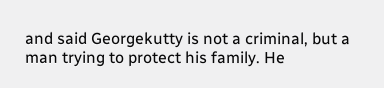and said Georgekutty is not a criminal, but a man trying to protect his family. He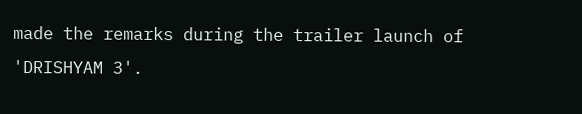made the remarks during the trailer launch of 'DRISHYAM 3'.